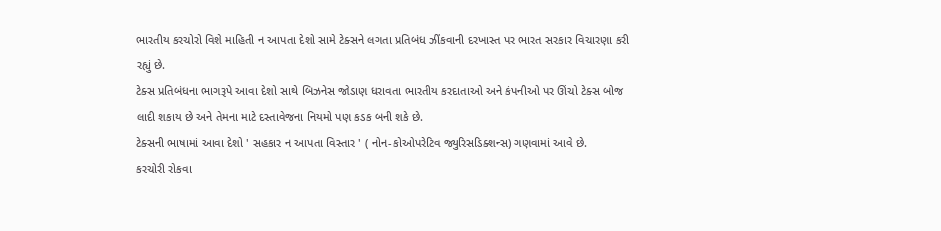ભારતીય કરચોરો વિશે માહિતી ન આપતા દેશો સામે ટેક્સને લગતા પ્રતિબંધ ઝીંકવાની દરખાસ્ત પર ભારત સરકાર વિચારણા કરી રહ્યું છે.
ટેક્સ પ્રતિબંધના ભાગરૂપે આવા દેશો સાથે બિઝનેસ જોડાણ ધરાવતા ભારતીય કરદાતાઓ અને કંપનીઓ પર ઊંચો ટેક્સ બોજ લાદી શકાય છે અને તેમના માટે દસ્તાવેજના નિયમો પણ કડક બની શકે છે.
ટેક્સની ભાષામાં આવા દેશો ' સહકાર ન આપતા વિસ્તાર ' ( નોન-કોઓપરેટિવ જ્યુરિસડિક્શન્સ) ગણવામાં આવે છે.
કરચોરી રોકવા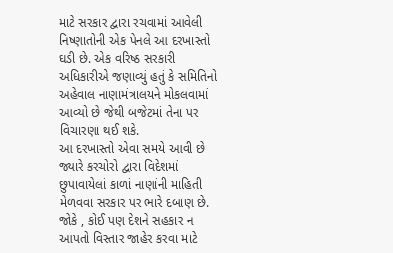માટે સરકાર દ્વારા રચવામાં આવેલી નિષ્ણાતોની એક પેનલે આ દરખાસ્તો ઘડી છે. એક વરિષ્ઠ સરકારી અધિકારીએ જણાવ્યું હતું કે સમિતિનો અહેવાલ નાણામંત્રાલયને મોકલવામાં આવ્યો છે જેથી બજેટમાં તેના પર વિચારણા થઈ શકે.
આ દરખાસ્તો એવા સમયે આવી છે જ્યારે કરચોરો દ્વારા વિદેશમાં છુપાવાયેલાં કાળાં નાણાંની માહિતી મેળવવા સરકાર પર ભારે દબાણ છે. જોકે , કોઈ પણ દેશને સહકાર ન આપતો વિસ્તાર જાહેર કરવા માટે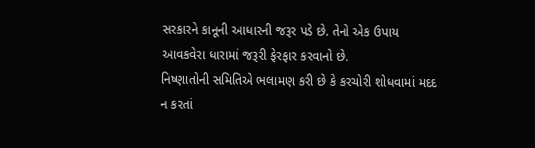સરકારને કાનૂની આધારની જરૂર પડે છે. તેનો એક ઉપાય આવકવેરા ધારામાં જરૂરી ફેરફાર કરવાનો છે.
નિષ્ણાતોની સમિતિએ ભલામણ કરી છે કે કરચોરી શોધવામાં મદદ ન કરતાં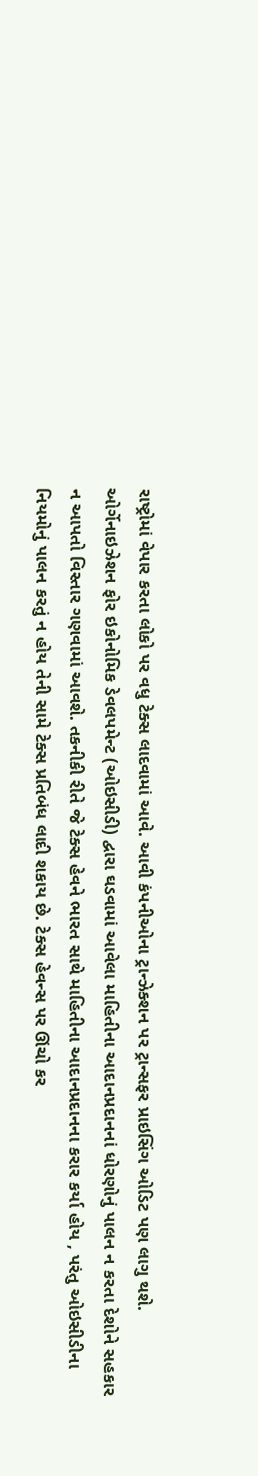રાષ્ટ્રોમાં વેપાર કરતા લોકો પર વધુ ટેક્સ લાદવામાં આવે. આવી કંપનીઓના ટ્રાન્ઝેક્શન પર ટ્રાન્સફર પ્રાઇસિંગ ઓડિટ પણ લાગુ થશે.
ઓર્ગેનાઇઝેશન ફોર ઇકોનોમિક ડેવલપમેન્ટ (ઓઇસીડી) દ્વારા ઘડવામાં આવેલા માહિતીના આદાનપ્રદાનનાં ધોરણોનું પાલન ન કરતા દેશોને સહકાર ન આપતો વિસ્તાર ગણવામાં આવશે. તકનીકી રીતે જે ટેક્સ હેવને ભારત સાથે માહિતીના આદાનપ્રદાનના કરાર કર્યા હોય , પરંતુ ઓઇસીડીના નિયમોનું પાલન કરતું ન હોય તેની સામે ટેક્સ પ્રતિબંધ લાદી શકાય છે. ટેક્સ હેવન્સ પર ઊંચો કર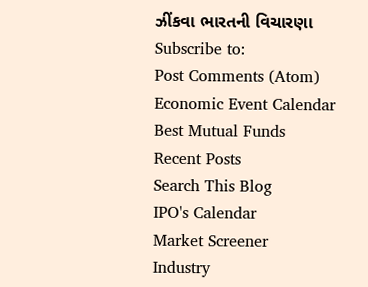ઝીંકવા ભારતની વિચારણા
Subscribe to:
Post Comments (Atom)
Economic Event Calendar
Best Mutual Funds
Recent Posts
Search This Blog
IPO's Calendar
Market Screener
Industry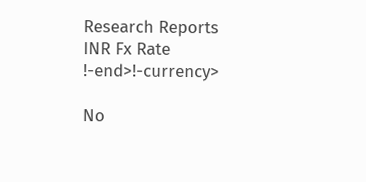Research Reports
INR Fx Rate
!-end>!-currency>

No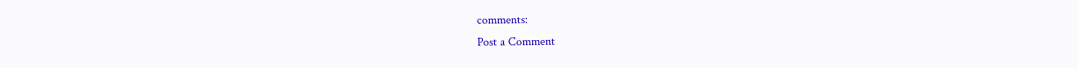comments:
Post a Comment